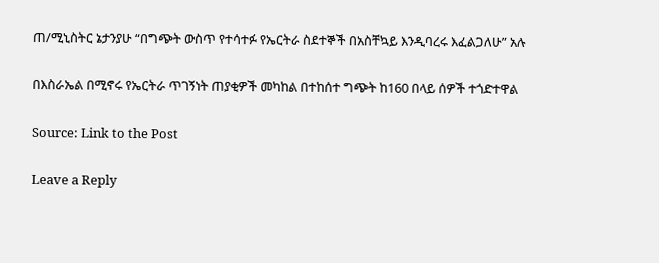ጠ/ሚኒስትር ኔታንያሁ “በግጭት ውስጥ የተሳተፉ የኤርትራ ስደተኞች በአስቸኳይ እንዲባረሩ እፈልጋለሁ” አሉ

በእስራኤል በሚኖሩ የኤርትራ ጥገኝነት ጠያቂዎች መካከል በተከሰተ ግጭት ከ160 በላይ ሰዎች ተጎድተዋል

Source: Link to the Post

Leave a Reply